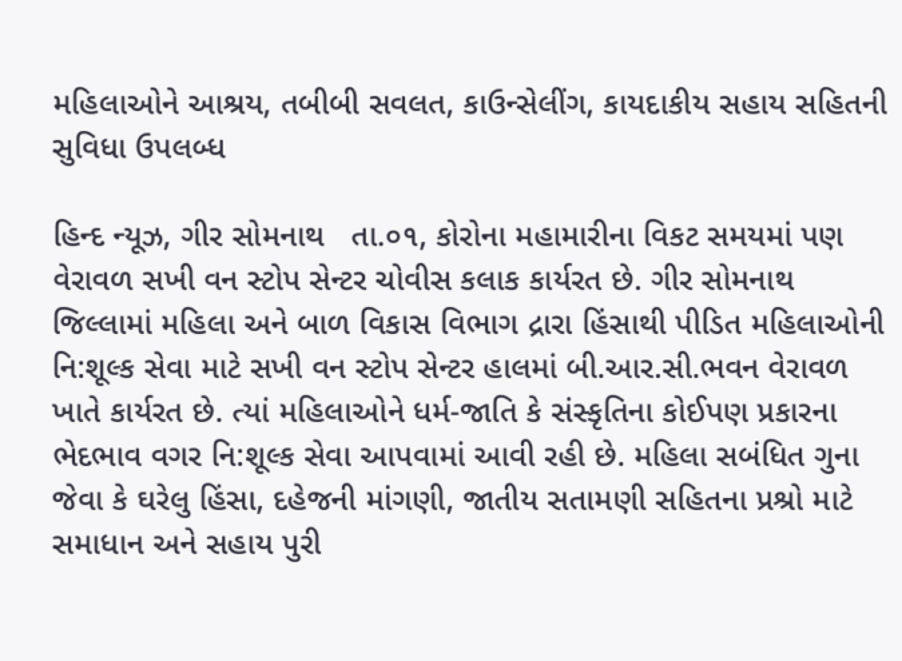મહિલાઓને આશ્રય, તબીબી સવલત, કાઉન્સેલીંગ, કાયદાકીય સહાય સહિતની સુવિધા ઉપલબ્ધ

હિન્દ ન્યૂઝ, ગીર સોમનાથ   તા.૦૧, કોરોના મહામારીના વિકટ સમયમાં પણ વેરાવળ સખી વન સ્ટોપ સેન્ટર ચોવીસ કલાક કાર્યરત છે. ગીર સોમનાથ જિલ્લામાં મહિલા અને બાળ વિકાસ વિભાગ દ્રારા હિંસાથી પીડિત મહિલાઓની નિ:શૂલ્ક સેવા માટે સખી વન સ્ટોપ સેન્ટર હાલમાં બી.આર.સી.ભવન વેરાવળ ખાતે કાર્યરત છે. ત્યાં મહિલાઓને ધર્મ-જાતિ કે સંસ્કૃતિના કોઈપણ પ્રકારના ભેદભાવ વગર નિ:શૂલ્ક સેવા આપવામાં આવી રહી છે. મહિલા સબંધિત ગુના જેવા કે ઘરેલુ હિંસા, દહેજની માંગણી, જાતીય સતામણી સહિતના પ્રશ્રો માટે સમાધાન અને સહાય પુરી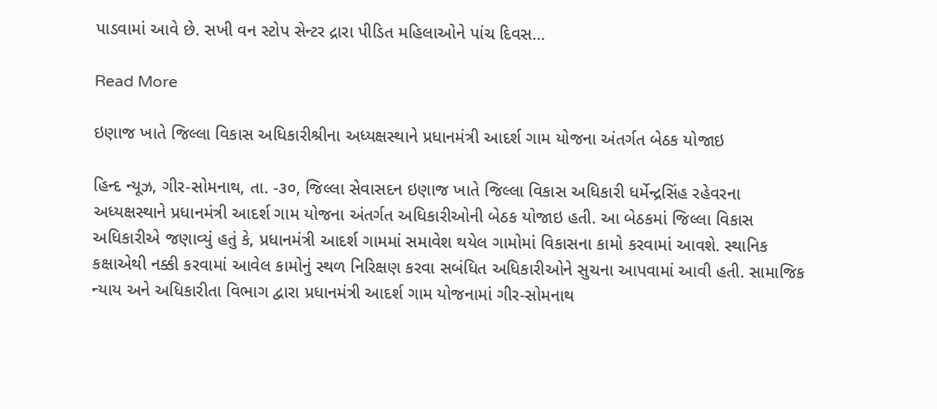પાડવામાં આવે છે. સખી વન સ્ટોપ સેન્ટર દ્રારા પીડિત મહિલાઓને પાંચ દિવસ…

Read More

ઇણાજ ખાતે જિલ્લા વિકાસ અધિકારીશ્રીના અધ્યક્ષસ્થાને પ્રધાનમંત્રી આદર્શ ગામ યોજના અંતર્ગત બેઠક યોજાઇ

હિન્દ ન્યૂઝ, ગીર-સોમનાથ, તા. -૩૦, જિલ્લા સેવાસદન ઇણાજ ખાતે જિલ્લા વિકાસ અધિકારી ધર્મેન્દ્રસિંહ રહેવરના અધ્યક્ષસ્થાને પ્રધાનમંત્રી આદર્શ ગામ યોજના અંતર્ગત અધિકારીઓની બેઠક યોજાઇ હતી. આ બેઠકમાં જિલ્લા વિકાસ અધિકારીએ જણાવ્યું હતું કે, પ્રધાનમંત્રી આદર્શ ગામમાં સમાવેશ થયેલ ગામોમાં વિકાસના કામો કરવામાં આવશે. સ્થાનિક કક્ષાએથી નક્કી કરવામાં આવેલ કામોનું સ્થળ નિરિક્ષણ કરવા સબંધિત અધિકારીઓને સુચના આપવામાં આવી હતી. સામાજિક ન્યાય અને અધિકારીતા વિભાગ દ્વારા પ્રધાનમંત્રી આદર્શ ગામ યોજનામાં ગીર-સોમનાથ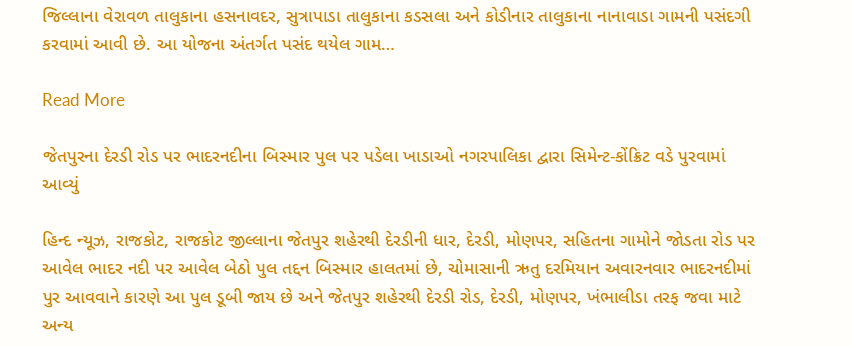જિલ્લાના વેરાવળ તાલુકાના હસનાવદર, સુત્રાપાડા તાલુકાના કડસલા અને કોડીનાર તાલુકાના નાનાવાડા ગામની પસંદગી કરવામાં આવી છે. આ યોજના અંતર્ગત પસંદ થયેલ ગામ…

Read More

જેતપુરના દેરડી રોડ પર ભાદરનદીના બિસ્માર પુલ પર પડેલા ખાડાઓ નગરપાલિકા દ્વારા સિમેન્ટ-કોંક્રિટ વડે પુરવામાં આવ્યું

હિન્દ ન્યૂઝ, રાજકોટ, રાજકોટ જીલ્લાના જેતપુર શહેરથી દેરડીની ધાર, દેરડી, મોણપર, સહિતના ગામોને જોડતા રોડ પર આવેલ ભાદર નદી પર આવેલ બેઠો પુલ તદ્દન બિસ્માર હાલતમાં છે, ચોમાસાની ઋતુ દરમિયાન અવારનવાર ભાદરનદીમાં પુર આવવાને કારણે આ પુલ ડૂબી જાય છે અને જેતપુર શહેરથી દેરડી રોડ, દેરડી, મોણપર, ખંભાલીડા તરફ જવા માટે અન્ય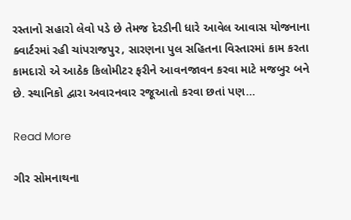રસ્તાનો સહારો લેવો પડે છે તેમજ દેરડીની ધારે આવેલ આવાસ યોજનાના ક્વાર્ટરમાં રહી ચાંપરાજપુર, સારણના પુલ સહિતના વિસ્તારમાં કામ કરતા કામદારો એ આઠેક કિલોમીટર ફરીને આવનજાવન કરવા માટે મજબુર બને છે. સ્થાનિકો દ્વારા અવારનવાર રજૂઆતો કરવા છતાં પણ…

Read More

ગીર સોમનાથના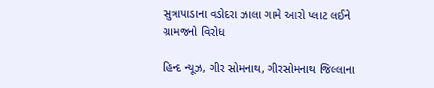સુત્રાપાડાના વડોદરા ઝાલા ગામે આરો પ્લાટ લઈને ગ્રામજનો વિરોધ

હિન્દ ન્યૂઝ, ગીર સોમનાથ, ગીરસોમનાથ જિલ્લાના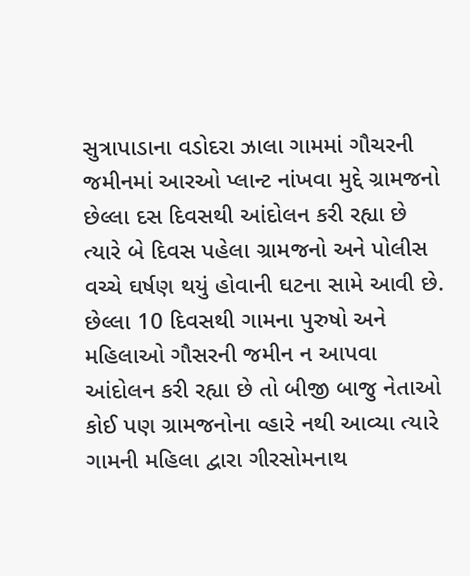સુત્રાપાડાના વડોદરા ઝાલા ગામમાં ગૌચરની જમીનમાં આરઓ પ્લાન્ટ નાંખવા મુદ્દે ગ્રામજનો છેલ્લા દસ દિવસથી આંદોલન કરી રહ્યા છે ત્યારે બે દિવસ પહેલા ગ્રામજનો અને પોલીસ વચ્ચે ઘર્ષણ થયું હોવાની ઘટના સામે આવી છે. છેલ્લા 10 દિવસથી ગામના પુરુષો અને મહિલાઓ ગૌસરની જમીન ન આપવા આંદોલન કરી રહ્યા છે તો બીજી બાજુ નેતાઓ કોઈ પણ ગ્રામજનોના વ્હારે નથી આવ્યા ત્યારે ગામની મહિલા દ્વારા ગીરસોમનાથ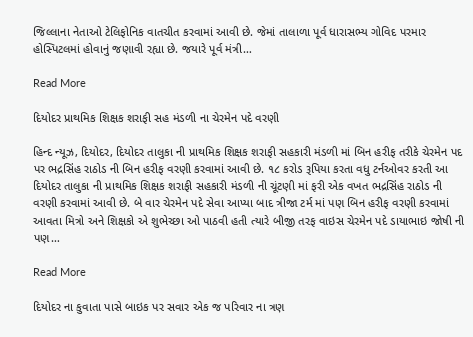જિલ્લાના નેતાઓ ટેલિફોનિક વાતચીત કરવામાં આવી છે. જેમાં તાલાળા પૂર્વ ધારાસભ્ય ગોવિદ પરમાર હોસ્પિટલમાં હોવાનું જણાવી રહ્યા છે. જયારે પૂર્વ મંત્રી…

Read More

દિયોદર પ્રાથમિક શિક્ષક શરાફી સહ મંડળી ના ચેરમેન પદે વરણી

હિન્દ ન્યૂઝ, દિયોદર, દિયોદર તાલુકા ની પ્રાથમિક શિક્ષક શરાફી સહકારી મંડળી માં બિન હરીફ તરીકે ચેરમેન પદ પર ભદ્રસિંહ રાઠોડ ની બિન હરીફ વરણી કરવામાં આવી છે. ૧૮ કરોડ રૂપિયા કરતા વધુ ટર્નઓવર કરતી આ દિયોદર તાલુકા ની પ્રાથમિક શિક્ષક શરાફી સહકારી મંડળી ની ચૂંટણી માં ફરી એક વખત ભદ્રસિંહ રાઠોડ ની વરણી કરવામાં આવી છે. બે વાર ચેરમેન પદે સેવા આપ્યા બાદ ત્રીજા ટર્મ માં પણ બિન હરીફ વરણી કરવામાં આવતા મિત્રો અને શિક્ષકો એ શુભેચ્છા ઓ પાઠવી હતી ત્યારે બીજી તરફ વાઇસ ચેરમેન પદે ડાયાભાઇ જોષી ની પણ…

Read More

દિયોદર ના કુવાતા પાસે બાઇક પર સવાર એક જ પરિવાર ના ત્રણ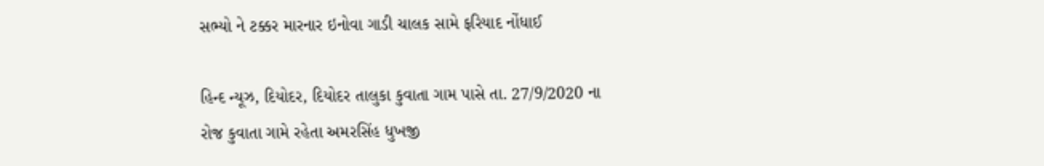સભ્યો ને ટક્કર મારનાર ઇનોવા ગાડી ચાલક સામે ફરિયાદ નોંધાઈ

હિન્દ ન્યૂઝ, દિયોદર, દિયોદર તાલુકા કુવાતા ગામ પાસે તા. 27/9/2020 ના રોજ કુવાતા ગામે રહેતા અમરસિંહ ધુખજી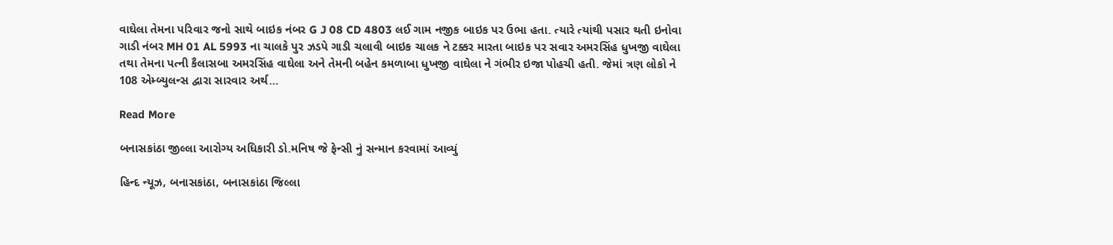વાઘેલા તેમના પરિવાર જનો સાથે બાઇક નંબર G J 08 CD 4803 લઈ ગામ નજીક બાઇક પર ઉભા હતા. ત્યારે ત્યાંથી પસાર થતી ઇનોવા ગાડી નંબર MH 01 AL 5993 ના ચાલકે પુર ઝડપે ગાડી ચલાવી બાઇક ચાલક ને ટક્કર મારતા બાઇક પર સવાર અમરસિંહ ધુખજી વાઘેલા તથા તેમના પત્ની કૈલાસબા અમરસિંહ વાઘેલા અને તેમની બહેન કમળાબા ધુખજી વાઘેલા ને ગંભીર ઇજા પોહચી હતી. જેમાં ત્રણ લોકો ને 108 એમ્બ્યુલન્સ દ્વારા સારવાર અર્થ…

Read More

બનાસકાંઠા જીલ્લા આરોગ્ય અધિકારી ડો.મનિષ જે ફેન્સી નું સન્માન કરવામાં આવ્યું

હિન્દ ન્યૂઝ, બનાસકાંઠા, બનાસકાંઠા જિલ્લા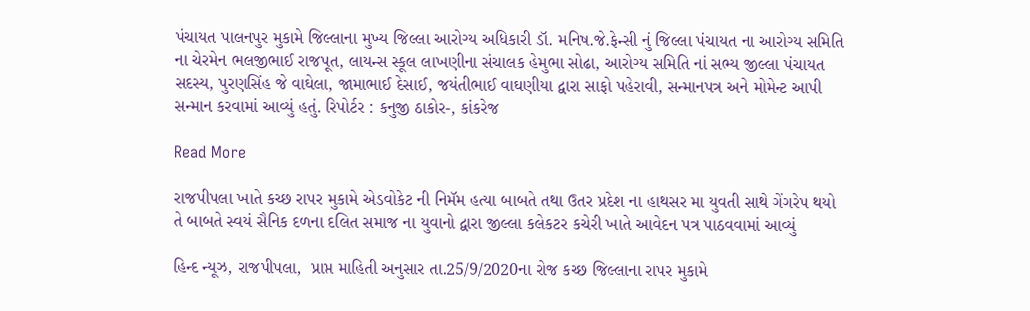પંચાયત પાલનપુર મુકામે જિલ્લાના મુખ્ય જિલ્લા આરોગ્ય અધિકારી ડૉ. મનિષ.જે.ફેન્સી નું જિલ્લા પંચાયત ના આરોગ્ય સમિતિ ના ચેરમેન ભલજીભાઈ રાજપૂત, લાયન્સ સ્કૂલ લાખણીના સંચાલક હેમુભા સોઢા, આરોગ્ય સમિતિ નાં સભ્ય જીલ્લા પંચાયત સદસ્ય, પુરણસિંહ જે વાઘેલા, જામાભાઈ દેસાઈ, જયંતીભાઈ વાઘણીયા દ્વારા સાફો પહેરાવી, સન્માનપત્ર અને મોમેન્ટ આપી સન્માન કરવામાં આવ્યું હતું. રિપોર્ટર : કનુજી ઠાકોર-, કાંકરેજ

Read More

રાજપીપલા ખાતે કચ્છ રાપર મુકામે એડવોકેટ ની નિમૅમ હત્યા બાબતે તથા ઉતર પ્રદેશ ના હાથસર મા યુવતી સાથે ગેંગરેપ થયો તે બાબતે સ્વયં સૈનિક દળના દલિત સમાજ ના યુવાનો દ્વારા જીલ્લા કલેકટર કચેરી ખાતે આવેદન પત્ર પાઠવવામાં આવ્યું

હિન્દ ન્યૂઝ, રાજપીપલા,  પ્રાપ્ત માહિતી અનુસાર તા.25/9/2020ના રોજ કચ્છ જિલ્લાના રાપર મુકામે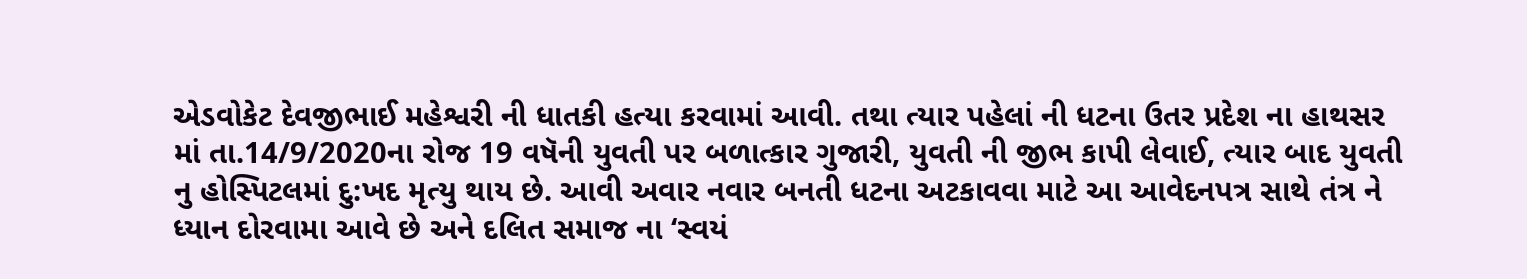એડવોકેટ દેવજીભાઈ મહેશ્વરી ની ધાતકી હત્યા કરવામાં આવી. તથા ત્યાર પહેલાં ની ધટના ઉતર પ્રદેશ ના હાથસર માં તા.14/9/2020ના રોજ 19 વષૅની યુવતી પર બળાત્કાર ગુજારી, યુવતી ની જીભ કાપી લેવાઈ, ત્યાર બાદ યુવતી નુ હોસ્પિટલમાં દુ:ખદ મૃત્યુ થાય છે. આવી અવાર નવાર બનતી ધટના અટકાવવા માટે આ આવેદનપત્ર સાથે તંત્ર ને ધ્યાન દોરવામા આવે છે અને દલિત સમાજ ના ‘સ્વયં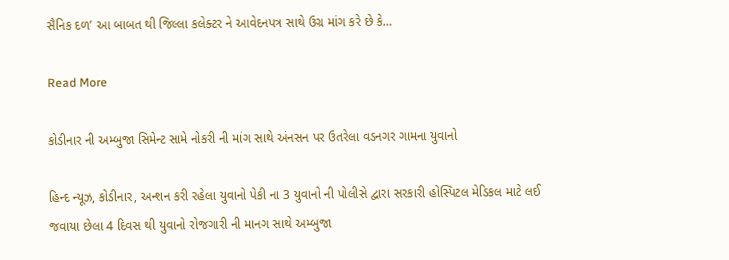સૈનિક દળ’ આ બાબત થી જિલ્લા કલેક્ટર ને આવેદનપત્ર સાથે ઉગ્ર માંગ કરે છે કે…

Read More

કોડીનાર ની અમ્બુજા સિમેન્ટ સામે નોકરી ની માંગ સાથે અંનસન પર ઉતરેલા વડનગર ગામના યુવાનો

હિન્દ ન્યૂઝ, કોડીનાર, અન્શન કરી રહેલા યુવાનો પેકી ના 3 યુવાનો ની પોલીસે દ્વારા સરકારી હોસ્પિટલ મેડિકલ માટે લઈ જવાયા છેલા 4 દિવસ થી યુવાનો રોજગારી ની માનગ સાથે અમ્બુજા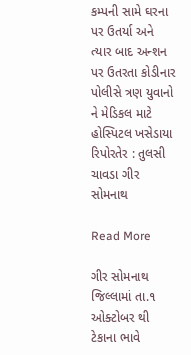કમ્પની સામે ઘરના પર ઉતર્યા અને ત્યાર બાદ અન્શન પર ઉતરતા કોડીનાર પોલીસે ત્રણ યુવાનો ને મેડિકલ માટે હોસ્પિટલ ખસેડાયા રિપોરતેર : તુલસી ચાવડા ગીર સોમનાથ

Read More

ગીર સોમનાથ જિલ્લામાં તા.૧ ઓક્ટોબર થી ટેકાના ભાવે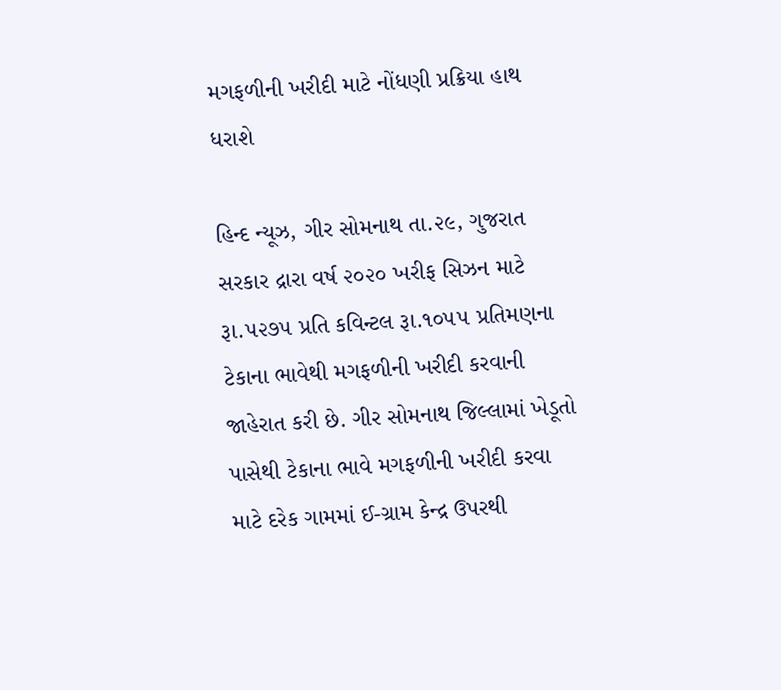મગફળીની ખરીદી માટે નોંધણી પ્રક્રિયા હાથ ધરાશે

હિન્દ ન્યૂઝ, ગીર સોમનાથ તા.૨૯, ગુજરાત સરકાર દ્રારા વર્ષ ૨૦૨૦ ખરીફ સિઝન માટે રૂા.૫૨૭૫ પ્રતિ કવિન્ટલ રૂા.૧૦૫૫ પ્રતિમણના ટેકાના ભાવેથી મગફળીની ખરીદી કરવાની જાહેરાત કરી છે. ગીર સોમનાથ જિલ્લામાં ખેડૂતો પાસેથી ટેકાના ભાવે મગફળીની ખરીદી કરવા માટે દરેક ગામમાં ઈ-ગ્રામ કેન્દ્ર ઉપરથી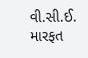વી.સી.ઈ. મારફત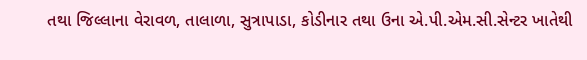તથા જિલ્લાના વેરાવળ, તાલાળા, સુત્રાપાડા, કોડીનાર તથા ઉના એ.પી.એમ.સી.સેન્ટર ખાતેથી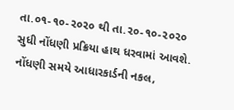તા.૦૧-૧૦-૨૦૨૦ થી તા.૨૦-૧૦-૨૦૨૦ સુધી નોંધણી પ્રક્રિયા હાથ ધરવામાં આવશે. નોંધણી સમયે આધારકાર્ડની નકલ,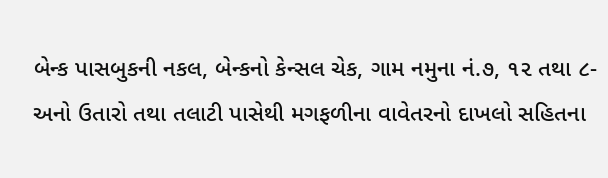બેન્ક પાસબુકની નકલ, બેન્કનો કેન્સલ ચેક, ગામ નમુના નં.૭, ૧૨ તથા ૮-અનો ઉતારો તથા તલાટી પાસેથી મગફળીના વાવેતરનો દાખલો સહિતના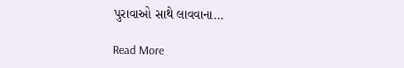પુરાવાઓ સાથે લાવવાના…

Read More